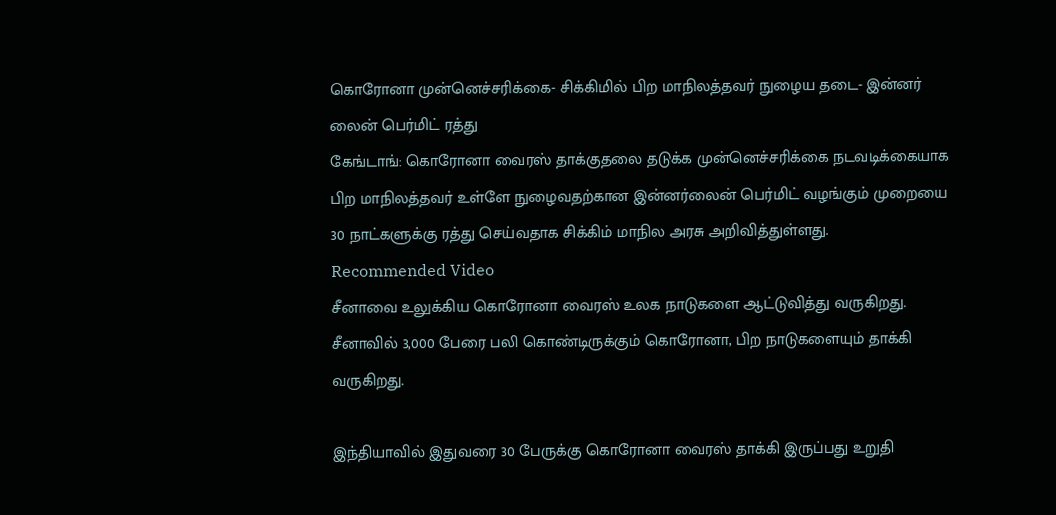கொரோனா முன்னெச்சரிக்கை- சிக்கிமில் பிற மாநிலத்தவர் நுழைய தடை- இன்னர் லைன் பெர்மிட் ரத்து
கேங்டாங்: கொரோனா வைரஸ் தாக்குதலை தடுக்க முன்னெச்சரிக்கை நடவடிக்கையாக பிற மாநிலத்தவர் உள்ளே நுழைவதற்கான இன்னர்லைன் பெர்மிட் வழங்கும் முறையை 30 நாட்களுக்கு ரத்து செய்வதாக சிக்கிம் மாநில அரசு அறிவித்துள்ளது.
Recommended Video
சீனாவை உலுக்கிய கொரோனா வைரஸ் உலக நாடுகளை ஆட்டுவித்து வருகிறது. சீனாவில் 3,000 பேரை பலி கொண்டிருக்கும் கொரோனா, பிற நாடுகளையும் தாக்கி வருகிறது.

இந்தியாவில் இதுவரை 30 பேருக்கு கொரோனா வைரஸ் தாக்கி இருப்பது உறுதி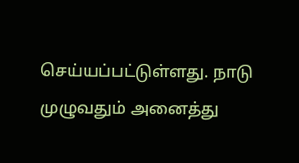செய்யப்பட்டுள்ளது. நாடு முழுவதும் அனைத்து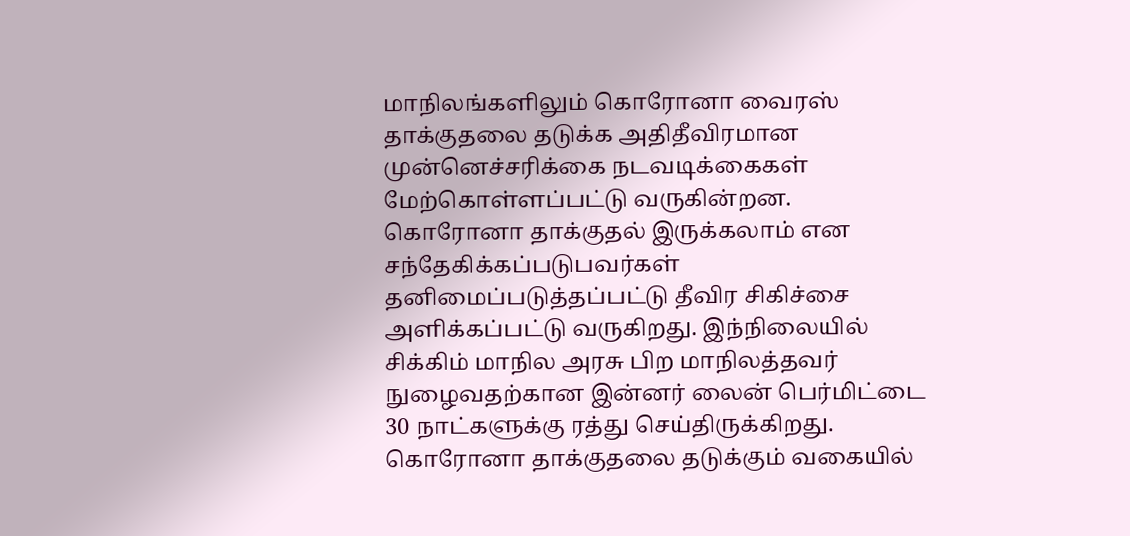மாநிலங்களிலும் கொரோனா வைரஸ் தாக்குதலை தடுக்க அதிதீவிரமான முன்னெச்சரிக்கை நடவடிக்கைகள் மேற்கொள்ளப்பட்டு வருகின்றன.
கொரோனா தாக்குதல் இருக்கலாம் என சந்தேகிக்கப்படுபவர்கள் தனிமைப்படுத்தப்பட்டு தீவிர சிகிச்சை அளிக்கப்பட்டு வருகிறது. இந்நிலையில் சிக்கிம் மாநில அரசு பிற மாநிலத்தவர் நுழைவதற்கான இன்னர் லைன் பெர்மிட்டை 30 நாட்களுக்கு ரத்து செய்திருக்கிறது.
கொரோனா தாக்குதலை தடுக்கும் வகையில்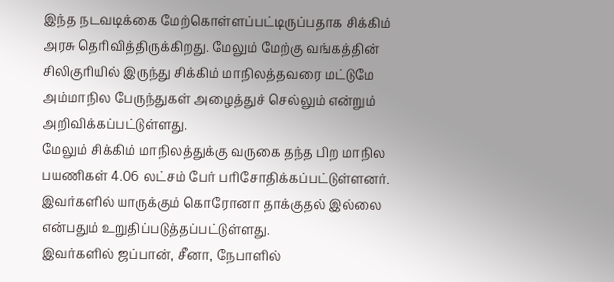இந்த நடவடிக்கை மேற்கொள்ளப்பட்டிருப்பதாக சிக்கிம் அரசு தெரிவித்திருக்கிறது. மேலும் மேற்கு வங்கத்தின் சிலிகுரியில் இருந்து சிக்கிம் மாநிலத்தவரை மட்டுமே அம்மாநில பேருந்துகள் அழைத்துச் செல்லும் என்றும் அறிவிக்கப்பட்டுள்ளது.
மேலும் சிக்கிம் மாநிலத்துக்கு வருகை தந்த பிற மாநில பயணிகள் 4.06 லட்சம் பேர் பரிசோதிக்கப்பட்டுள்ளனர். இவர்களில் யாருக்கும் கொரோனா தாக்குதல் இல்லை என்பதும் உறுதிப்படுத்தப்பட்டுள்ளது.
இவர்களில் ஜப்பான், சீனா, நேபாளில்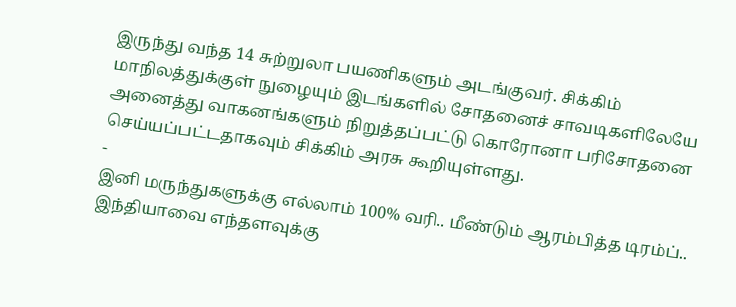இருந்து வந்த 14 சுற்றுலா பயணிகளும் அடங்குவர். சிக்கிம் மாநிலத்துக்குள் நுழையும் இடங்களில் சோதனைச் சாவடிகளிலேயே அனைத்து வாகனங்களும் நிறுத்தப்பட்டு கொரோனா பரிசோதனை செய்யப்பட்டதாகவும் சிக்கிம் அரசு கூறியுள்ளது.
-
இனி மருந்துகளுக்கு எல்லாம் 100% வரி.. மீண்டும் ஆரம்பித்த டிரம்ப்.. இந்தியாவை எந்தளவுக்கு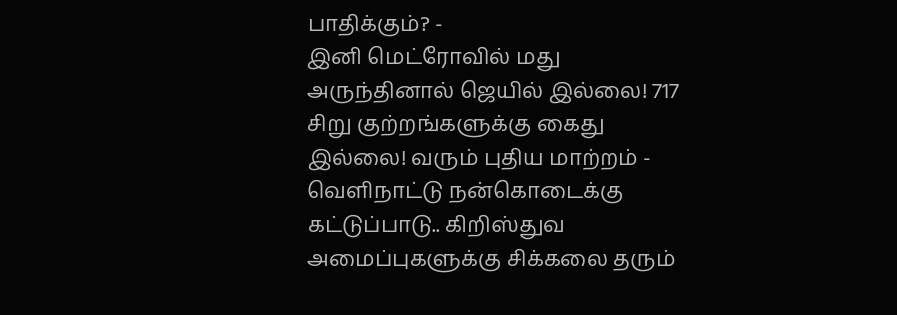பாதிக்கும்? -
இனி மெட்ரோவில் மது அருந்தினால் ஜெயில் இல்லை! 717 சிறு குற்றங்களுக்கு கைது இல்லை! வரும் புதிய மாற்றம் -
வெளிநாட்டு நன்கொடைக்கு கட்டுப்பாடு.. கிறிஸ்துவ அமைப்புகளுக்கு சிக்கலை தரும்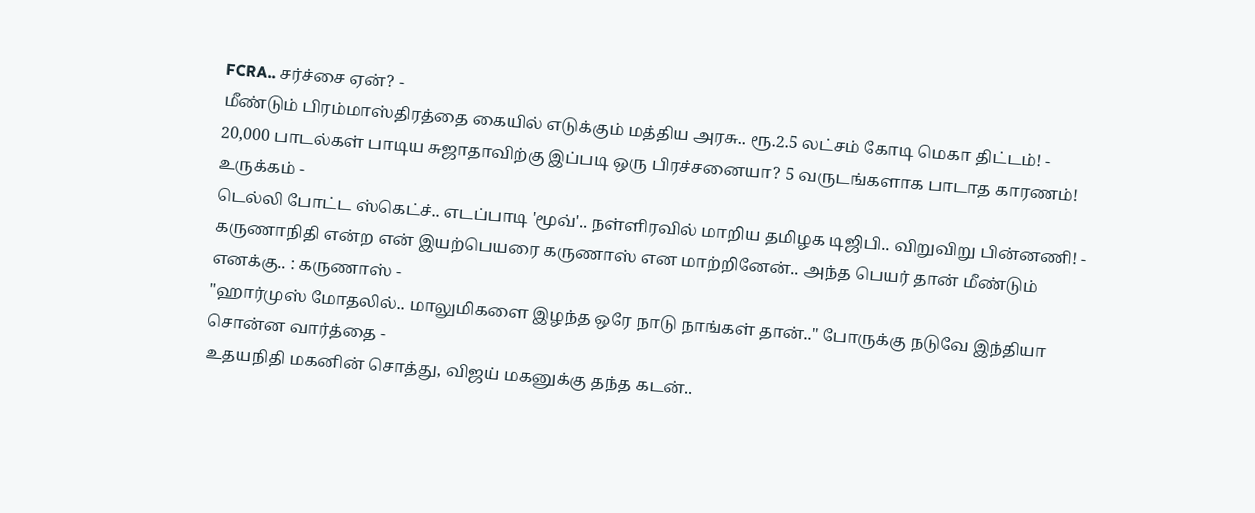FCRA.. சர்ச்சை ஏன்? -
மீண்டும் பிரம்மாஸ்திரத்தை கையில் எடுக்கும் மத்திய அரசு.. ரூ.2.5 லட்சம் கோடி மெகா திட்டம்! -
20,000 பாடல்கள் பாடிய சுஜாதாவிற்கு இப்படி ஒரு பிரச்சனையா? 5 வருடங்களாக பாடாத காரணம்! உருக்கம் -
டெல்லி போட்ட ஸ்கெட்ச்.. எடப்பாடி 'மூவ்'.. நள்ளிரவில் மாறிய தமிழக டிஜிபி.. விறுவிறு பின்னணி! -
கருணாநிதி என்ற என் இயற்பெயரை கருணாஸ் என மாற்றினேன்.. அந்த பெயர் தான் மீண்டும் எனக்கு.. : கருணாஸ் -
"ஹார்முஸ் மோதலில்.. மாலுமிகளை இழந்த ஒரே நாடு நாங்கள் தான்.." போருக்கு நடுவே இந்தியா சொன்ன வார்த்தை -
உதயநிதி மகனின் சொத்து, விஜய் மகனுக்கு தந்த கடன்..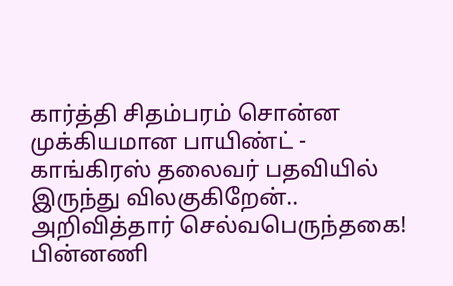கார்த்தி சிதம்பரம் சொன்ன முக்கியமான பாயிண்ட் -
காங்கிரஸ் தலைவர் பதவியில் இருந்து விலகுகிறேன்.. அறிவித்தார் செல்வபெருந்தகை! பின்னணி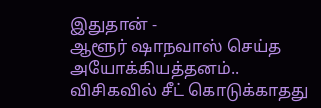இதுதான் -
ஆளூர் ஷாநவாஸ் செய்த அயோக்கியத்தனம்.. விசிகவில் சீட் கொடுக்காதது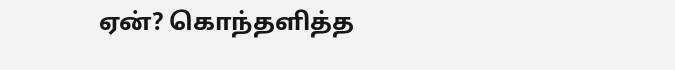ஏன்? கொந்தளித்த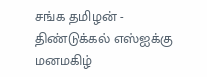சங்க தமிழன் -
திண்டுக்கல் எஸ்ஐக்கு மனமகிழ்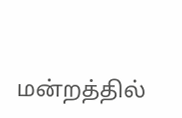மன்றத்தில்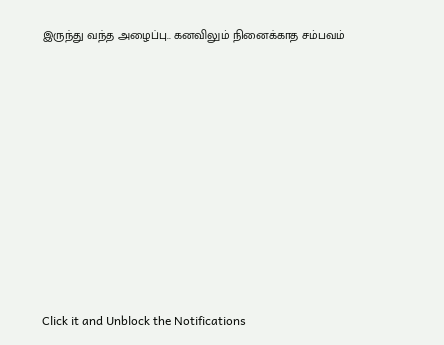இருந்து வந்த அழைப்பு.. கனவிலும் நினைக்காத சம்பவம்












Click it and Unblock the Notifications